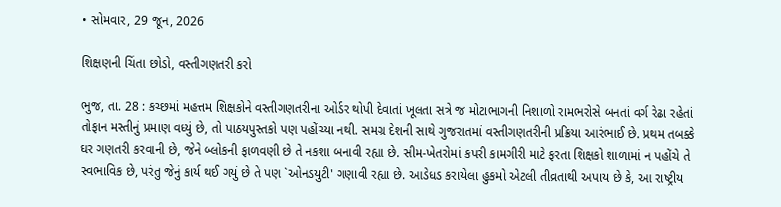• સોમવાર, 29 જૂન, 2026

શિક્ષણની ચિંતા છોડો, વસ્તીગણતરી કરો

ભુજ, તા. 28 : કચ્છમાં મહત્તમ શિક્ષકોને વસ્તીગણતરીના ઓર્ડર થોપી દેવાતાં ખૂલતા સત્રે જ મોટાભાગની નિશાળો રામભરોસે બનતાં વર્ગ રેઢા રહેતાં તોફાન મસ્તીનું પ્રમાણ વધ્યું છે, તો પાઠયપુસ્તકો પણ પહોંચ્યા નથી. સમગ્ર દેશની સાથે ગુજરાતમાં વસ્તીગણતરીની પ્રક્રિયા આરંભાઈ છે. પ્રથમ તબક્કે ઘર ગણતરી કરવાની છે, જેને બ્લોકની ફાળવણી છે તે નકશા બનાવી રહ્યા છે. સીમ-ખેતરોમાં કપરી કામગીરી માટે ફરતા શિક્ષકો શાળામાં ન પહોંચે તે સ્વભાવિક છે, પરંતુ જેનું કાર્ય થઈ ગયું છે તે પણ `ઓનડયુટી' ગણાવી રહ્યા છે. આડેધડ કરાયેલા હુકમો એટલી તીવ્રતાથી અપાય છે કે, આ રાષ્ટ્રીય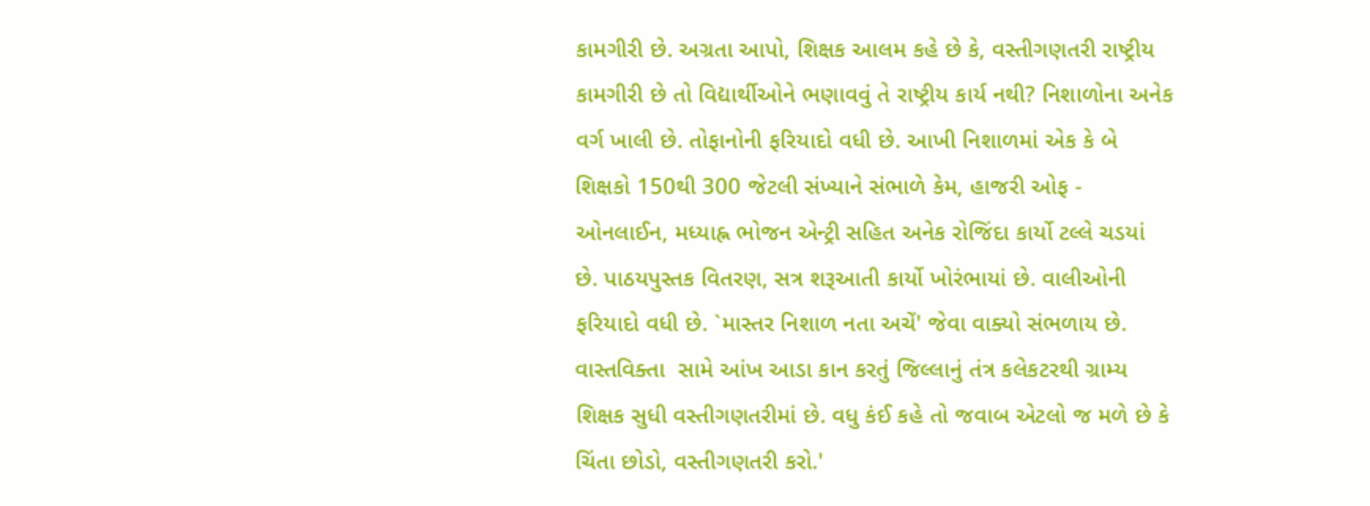કામગીરી છે. અગ્રતા આપો, શિક્ષક આલમ કહે છે કે, વસ્તીગણતરી રાષ્ટ્રીય કામગીરી છે તો વિદ્યાર્થીઓને ભણાવવું તે રાષ્ટ્રીય કાર્ય નથી? નિશાળોના અનેક વર્ગ ખાલી છે. તોફાનોની ફરિયાદો વધી છે. આખી નિશાળમાં એક કે બે શિક્ષકો 150થી 300 જેટલી સંખ્યાને સંભાળે કેમ, હાજરી ઓફ - ઓનલાઈન, મધ્યાહ્ન ભોજન એન્ટ્રી સહિત અનેક રોજિંદા કાર્યો ટલ્લે ચડયાં છે. પાઠયપુસ્તક વિતરણ, સત્ર શરૂઆતી કાર્યો ખોરંભાયાં છે. વાલીઓની ફરિયાદો વધી છે. `માસ્તર નિશાળ નતા અચેં' જેવા વાક્યો સંભળાય છે. વાસ્તવિક્તા  સામે આંખ આડા કાન કરતું જિલ્લાનું તંત્ર કલેકટરથી ગ્રામ્ય શિક્ષક સુધી વસ્તીગણતરીમાં છે. વધુ કંઈ કહે તો જવાબ એટલો જ મળે છે કે ચિંતા છોડો, વસ્તીગણતરી કરો.'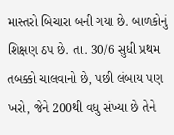માસ્તરો બિચારા બની ગયા છે. બાળકોનું શિક્ષણ ઠપ છે. તા. 30/6 સુધી પ્રથમ તબક્કો ચાલવાનો છે, પછી લંબાય પણ ખરો, જેને 200થી વધુ સંખ્યા છે તેને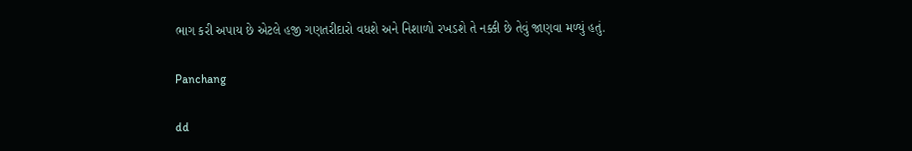ભાગ કરી અપાય છે એટલે હજી ગણતરીદારો વધશે અને નિશાળો રખડશે તે નક્કી છે તેવું જાણવા મળ્યું હતું.

Panchang

dd